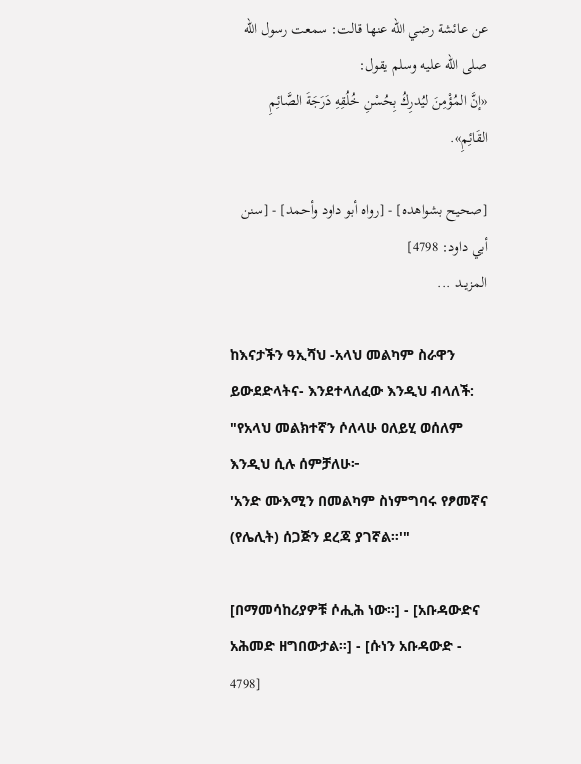عن عائشة رضي الله عنها قالت: سمعت رسول الله صلى الله عليه وسلم يقول:
«إنَّ المُؤْمِنَ ليُدرِكُ بِحُسْنِ خُلُقِهِ دَرَجَةَ الصَّائِمِ القَائِمِ».

[صحيح بشواهده] - [رواه أبو داود وأحمد] - [سنن أبي داود: 4798]
المزيــد ...

ከእናታችን ዓኢሻህ -አላህ መልካም ስራዋን ይውደድላትና- እንደተላለፈው እንዲህ ብላለች: "የአላህ መልክተኛን ሶለላሁ ዐለይሂ ወሰለም እንዲህ ሲሉ ሰምቻለሁ፦
'አንድ ሙእሚን በመልካም ስነምግባሩ የፆመኛና (የሌሊት) ሰጋጅን ደረጃ ያገኛል።'"

[በማመሳከሪያዎቹ ሶሒሕ ነው።] - [አቡዳውድና አሕመድ ዘግበውታል።] - [ሱነን አቡዳውድ - 4798]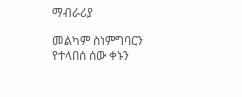ማብራሪያ

መልካም ስነምግባርን የተላበሰ ሰው ቀኑን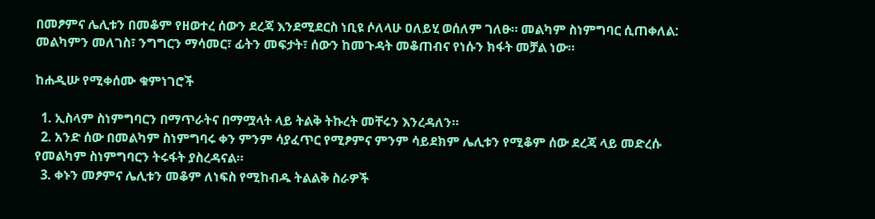በመፆምና ሌሊቱን በመቆም የዘወተረ ሰውን ደረጃ እንደሚደርስ ነቢዩ ሶለላሁ ዐለይሂ ወሰለም ገለፁ። መልካም ስነምግባር ሲጠቀለል: መልካምን መለገስ፣ ንግግርን ማሳመር፣ ፊትን መፍታት፣ ሰውን ከመጉዳት መቆጠብና የነሱን ክፋት መቻል ነው።

ከሐዲሡ የሚቀሰሙ ቁምነገሮች

  1. ኢስላም ስነምግባርን በማጥራትና በማሟላት ላይ ትልቅ ትኩረት መቸሩን እንረዳለን።
  2. አንድ ሰው በመልካም ስነምግባሩ ቀን ምንም ሳያፈጥር የሚፆምና ምንም ሳይደክም ሌሊቱን የሚቆም ሰው ደረጃ ላይ መድረሱ የመልካም ስነምግባርን ትሩፋት ያስረዳናል።
  3. ቀኑን መፆምና ሌሊቱን መቆም ለነፍስ የሚከብዱ ትልልቅ ስራዎች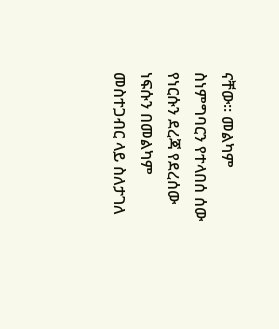ናቸው። መልካም ስነምግባርን የተላበሰ ሰው የነርሱን ደረጃ የደረሰው ነፍሱን በመልካም መስተጋብር ላይ ስለታገለ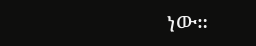ነው።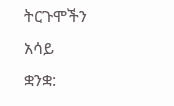ትርጉሞችን አሳይ
ቋንቋ: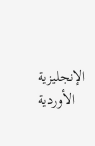الإنجليزية الأوردية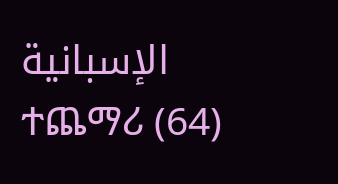الإسبانية ተጨማሪ (64)